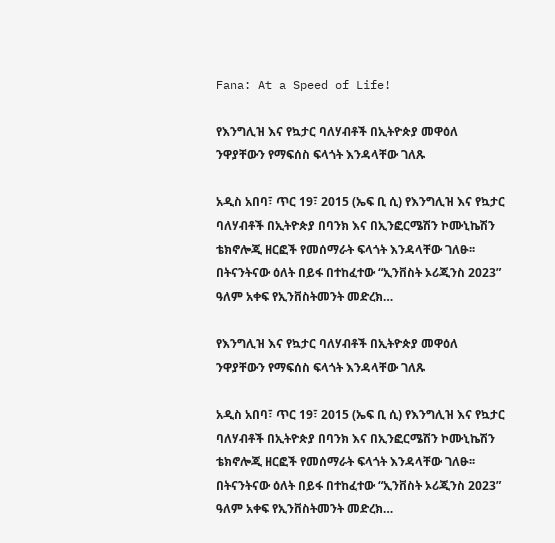Fana: At a Speed of Life!

የእንግሊዝ እና የኳታር ባለሃብቶች በኢትዮጵያ መዋዕለ ንዋያቸውን የማፍሰስ ፍላጎት እንዳላቸው ገለጹ

አዲስ አበባ፣ ጥር 19፣ 2015 (ኤፍ ቢ ሲ) የእንግሊዝ እና የኳታር ባለሃብቶች በኢትዮጵያ በባንክ እና በኢንፎርሜሽን ኮሙኒኬሽን ቴክኖሎጂ ዘርፎች የመሰማራት ፍላጎት እንዳላቸው ገለፁ፡፡ በትናንትናው ዕለት በይፋ በተከፈተው “ኢንቨስት ኦሪጂንስ 2023” ዓለም አቀፍ የኢንቨስትመንት መድረክ…

የእንግሊዝ እና የኳታር ባለሃብቶች በኢትዮጵያ መዋዕለ ንዋያቸውን የማፍሰስ ፍላጎት እንዳላቸው ገለጹ

አዲስ አበባ፣ ጥር 19፣ 2015 (ኤፍ ቢ ሲ) የእንግሊዝ እና የኳታር ባለሃብቶች በኢትዮጵያ በባንክ እና በኢንፎርሜሽን ኮሙኒኬሽን ቴክኖሎጂ ዘርፎች የመሰማራት ፍላጎት እንዳላቸው ገለፁ፡፡ በትናንትናው ዕለት በይፋ በተከፈተው “ኢንቨስት ኦሪጂንስ 2023” ዓለም አቀፍ የኢንቨስትመንት መድረክ…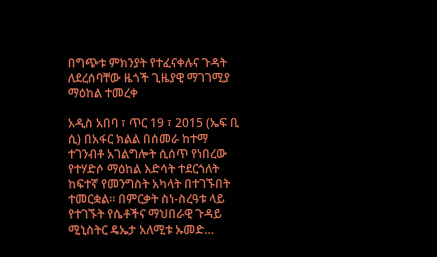በግጭቱ ምክንያት የተፈናቀሉና ጉዳት ለደረሰባቸው ዜጎች ጊዜያዊ ማገገሚያ ማዕከል ተመረቀ

አዲስ አበባ ፣ ጥር 19 ፣ 2015 (ኤፍ ቢ ሲ) በአፋር ክልል በሰመራ ከተማ ተገንብቶ አገልግሎት ሲሰጥ የነበረው የተሃድሶ ማዕከል እድሳት ተደርጎለት ከፍተኛ የመንግስት አካላት በተገኙበት ተመርቋል፡፡ በምርቃት ስነ-ስረዓቱ ላይ የተገኙት የሴቶችና ማህበራዊ ጉዳይ ሚኒስትር ዴኤታ አለሚቱ ኡመድ…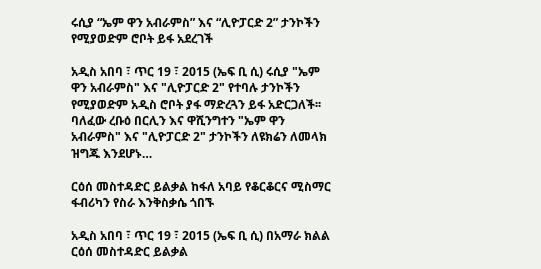ሩሲያ “ኤም ዋን አብራምስ” እና “ሊዮፓርድ 2” ታንኮችን የሚያወድም ሮቦት ይፋ አደረገች

አዲስ አበባ ፣ ጥር 19 ፣ 2015 (ኤፍ ቢ ሲ) ሩሲያ "ኤም ዋን አብራምስ" እና "ሊዮፓርድ 2" የተባሉ ታንኮችን የሚያወድም አዲስ ሮቦት ያፋ ማድረጓን ይፋ አድርጋለች፡፡ ባለፈው ረቡዕ በርሊን እና ዋሺንግተን "ኤም ዋን አብራምስ" እና "ሊዮፓርድ 2" ታንኮችን ለዩክሬን ለመላክ ዝግጁ እንደሆኑ…

ርዕሰ መስተዳድር ይልቃል ከፋለ አባይ የቆርቆርና ሚስማር ፋብሪካን የስራ እንቅስቃሴ ጎበኙ

አዲስ አበባ ፣ ጥር 19 ፣ 2015 (ኤፍ ቢ ሲ) በአማራ ክልል ርዕሰ መስተዳድር ይልቃል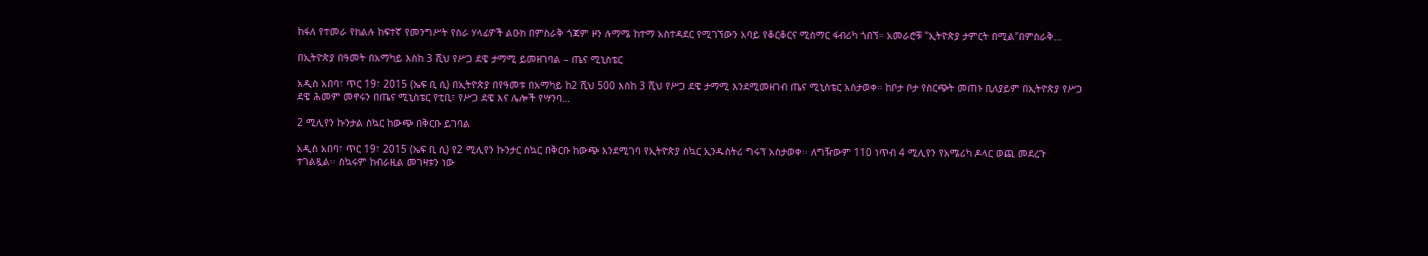ከፋለ የተመራ የክልሉ ከፍተኛ የመንግሥት የስራ ሃላፊዎች ልዑክ በምስራቅ ጎጃም ዞን ሉማሜ ከተማ አስተዳደር የሚገኘውን አባይ የቆርቆርና ሚስማር ፋብሪካ ጎበኘ። አመራሮቹ "ኢትዮጵያ ታምርት በሚል"በምስራቅ…

በኢትዮጵያ በዓመት በአማካይ እስከ 3 ሺህ የሥጋ ደዌ ታማሚ ይመዘገባል – ጤና ሚኒስቴር

አዲስ አበባ፣ ጥር 19፣ 2015 (ኤፍ ቢ ሲ) በኢትዮጵያ በየዓመቱ በአማካይ ከ2 ሺህ 500 እስከ 3 ሺህ የሥጋ ደዌ ታማሚ እንደሚመዘገብ ጤና ሚኒስቴር አስታወቀ። ከቦታ ቦታ የስርጭት መጠኑ ቢለያይም በኢትዮጵያ የሥጋ ደዌ ሕመም መኖሩን በጤና ሚኒስቴር የቲቢ፣ የሥጋ ደዌ እና ሌሎች የሣንባ…

2 ሚሊየን ኩንታል ስኳር ከውጭ በቅርቡ ይገባል

አዲስ አበባ፣ ጥር 19፣ 2015 (ኤፍ ቢ ሲ) የ2 ሚሊየን ኩንታር ስኳር በቅርቡ ከውጭ እንደሚገባ የኢትዮጵያ ስኳር ኢንዱስትሪ ግሩፕ አስታወቀ፡፡ ለግዥውም 110 ነጥብ 4 ሚሊየን የአሜሪካ ዶላር ወጪ መደረጉ ተገልጿል፡፡ ስኳሩም ከብራዚል መገዛቱን ነው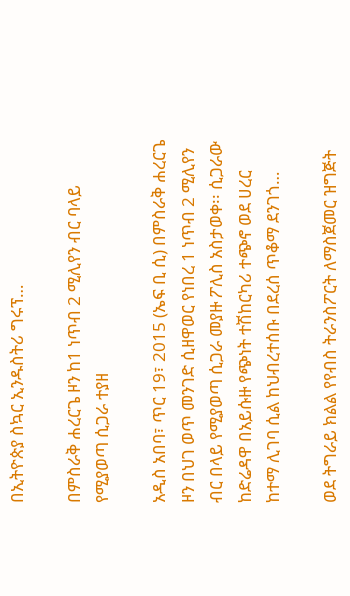በኢትዮጵያ ስኳር ኢንዱስትሪ ግሩፕ…

በምስራቅ ሐረርጌ ዞን ከ1 ነጥብ 2 ሚሊየን ብር ባላይ የሚያወጣ ሲጋራ ተያዘ

አዲስ አበባ፣ ጥር 19፣ 2015 (ኤፍ ቢ ሲ) በምስራቅ ሐረርጌ ዞን በህገ ወጥ መንገድ ሲዘዋወር የነበረ 1 ነጥብ 2 ሚሊየን ብር በላይ የሚያወጣ ሲጋራ መያዙ ፖሊስ አስታወቀ፡፡ ሲጋራው ከድሬዳዋ በአይሱዙ የጭነት ተሽከርካሪ ተጭኖ ወደ ሀረር ከተማ ሊገባ ሲል ከህብረተሰቡ በደረሰ ጥቆማ ደንገጎ…

ወደ ትግራይ ክልል የየብስ ትራንስፖርት ለማስጀመር ዝግጅት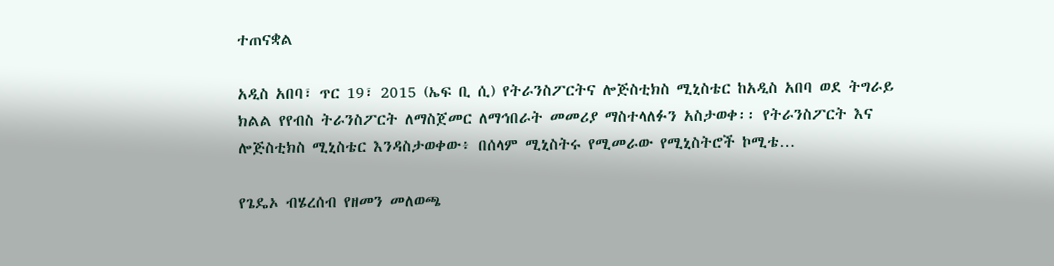ተጠናቋል

አዲስ አበባ፣ ጥር 19፣ 2015 (ኤፍ ቢ ሲ) የትራንስፖርትና ሎጅስቲክስ ሚኒስቴር ከአዲስ አበባ ወደ ትግራይ ክልል የየብስ ትራንስፖርት ለማስጀመር ለማኅበራት መመሪያ ማስተላለፉን አስታወቀ፡፡ የትራንስፖርት እና ሎጅስቲክስ ሚኒስቴር እንዳስታወቀው፥ በሰላም ሚኒስትሩ የሚመራው የሚኒስትሮች ኮሚቴ…

የጌዴኦ ብሄረሰብ የዘመን መለወጫ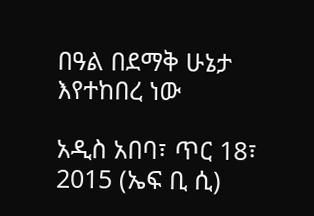በዓል በደማቅ ሁኔታ እየተከበረ ነው

አዲስ አበባ፣ ጥር 18፣ 2015 (ኤፍ ቢ ሲ)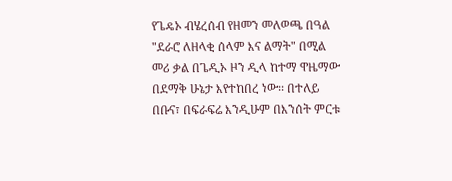የጌዴኦ ብሄረሰብ የዘመን መለወጫ በዓል "ደራሮ ለዘላቂ ሰላም እና ልማት" በሚል መሪ ቃል በጌዲኦ ዞን ዲላ ከተማ ዋዜማው በደማቅ ሁኔታ እየተከበረ ነው፡፡ በተለይ በቡና፣ በፍራፍሬ እንዲሁም በእንሰት ምርቱ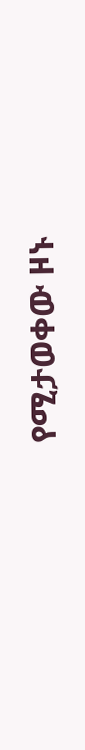የሚታወቀው ዞኑ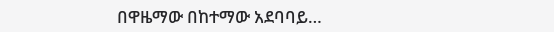በዋዜማው በከተማው አደባባይ…